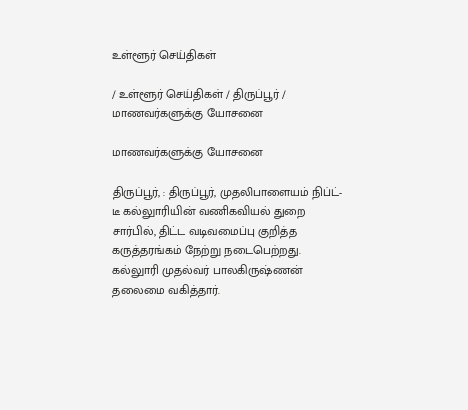உள்ளூர் செய்திகள்

/ உள்ளூர் செய்திகள் / திருப்பூர் / மாணவர்களுக்கு யோசனை

மாணவர்களுக்கு யோசனை

திருப்பூர், : திருப்பூர், முதலிபாளையம் நிப்ட்-டீ கல்லுாரியின் வணிகவியல் துறை சார்பில், திட்ட வடிவமைப்பு குறித்த கருத்தரங்கம் நேற்று நடைபெற்றது. கல்லுாரி முதல்வர் பாலகிருஷ்ணன் தலைமை வகித்தார்.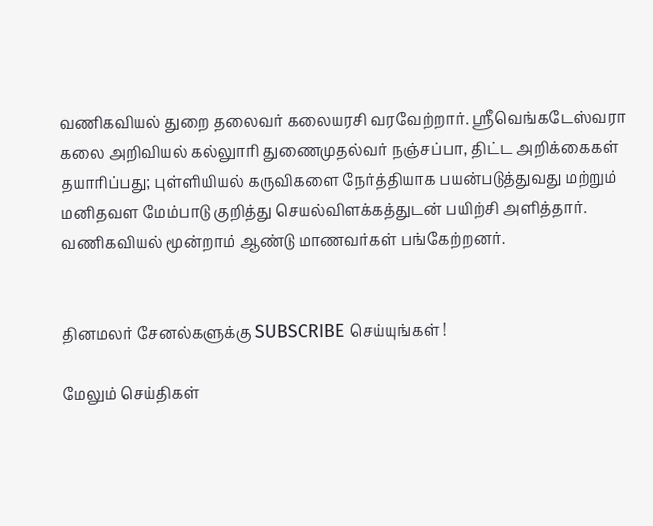வணிகவியல் துறை தலைவர் கலையரசி வரவேற்றார். ஸ்ரீவெங்கடேஸ்வரா கலை அறிவியல் கல்லுாரி துணைமுதல்வர் நஞ்சப்பா, திட்ட அறிக்கைகள் தயாரிப்பது; புள்ளியியல் கருவிகளை நேர்த்தியாக பயன்படுத்துவது மற்றும் மனிதவள மேம்பாடு குறித்து செயல்விளக்கத்துடன் பயிற்சி அளித்தார். வணிகவியல் மூன்றாம் ஆண்டு மாணவர்கள் பங்கேற்றனர்.


தினமலர் சேனல்களுக்கு SUBSCRIBE செய்யுங்கள் !

மேலும் செய்திகள்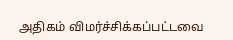அதிகம் விமர்ச்சிக்கப்பட்டவை